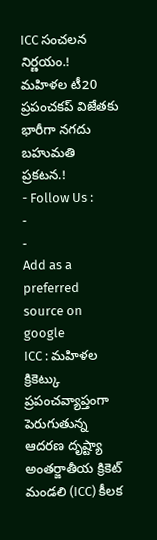ICC సంచలన నిర్ణయం.! మహిళల టీ20 ప్రపంచకప్ విజేతకు భారీగా నగదు బహుమతి ప్రకటన.!
- Follow Us :
-
-
Add as a preferred
source on google
ICC : మహిళల క్రికెట్కు ప్రపంచవ్యాప్తంగా పెరుగుతున్న ఆదరణ దృష్ట్యా అంతర్జాతీయ క్రికెట్ మండలి (ICC) కీలక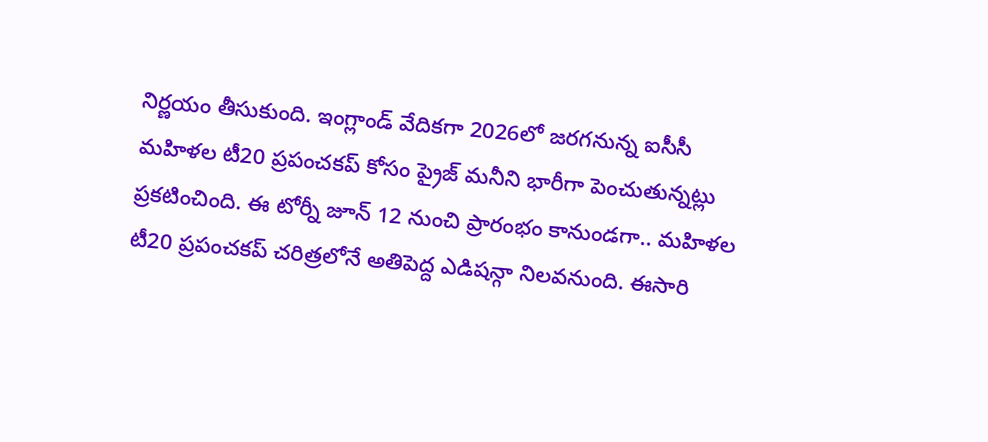నిర్ణయం తీసుకుంది. ఇంగ్లాండ్ వేదికగా 2026లో జరగనున్న ఐసీసీ మహిళల టీ20 ప్రపంచకప్ కోసం ప్రైజ్ మనీని భారీగా పెంచుతున్నట్లు ప్రకటించింది. ఈ టోర్నీ జూన్ 12 నుంచి ప్రారంభం కానుండగా.. మహిళల టీ20 ప్రపంచకప్ చరిత్రలోనే అతిపెద్ద ఎడిషన్గా నిలవనుంది. ఈసారి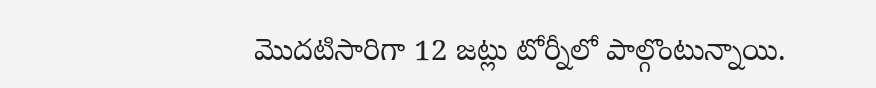మొదటిసారిగా 12 జట్లు టోర్నీలో పాల్గొంటున్నాయి.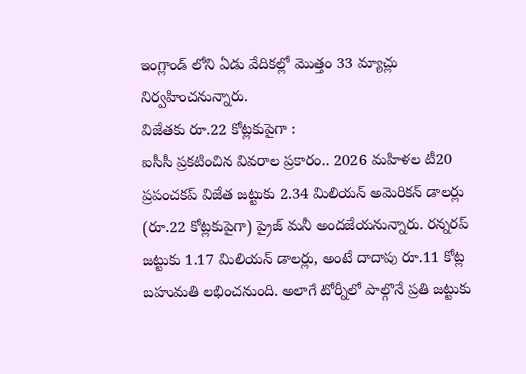ఇంగ్లాండ్ లోని ఏడు వేదికల్లో మొత్తం 33 మ్యాచ్లు నిర్వహించనున్నారు.
విజేతకు రూ.22 కోట్లకుపైగా :
ఐసీసీ ప్రకటించిన వివరాల ప్రకారం.. 2026 మహిళల టీ20 ప్రపంచకప్ విజేత జట్టుకు 2.34 మిలియన్ అమెరికన్ డాలర్లు (రూ.22 కోట్లకుపైగా) ప్రైజ్ మనీ అందజేయనున్నారు. రన్నరప్ జట్టుకు 1.17 మిలియన్ డాలర్లు, అంటే దాదాపు రూ.11 కోట్ల బహుమతి లభించనుంది. అలాగే టోర్నీలో పాల్గొనే ప్రతి జట్టుకు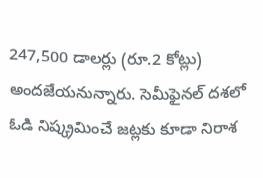247,500 డాలర్లు (రూ.2 కోట్లు) అందజేయనున్నారు. సెమీఫైనల్ దశలో ఓడి నిష్క్రమించే జట్లకు కూడా నిరాశ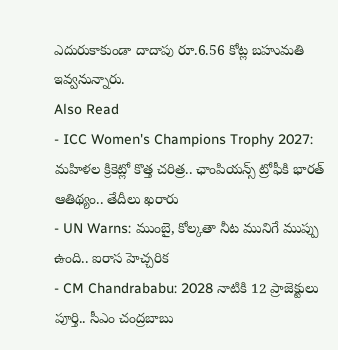ఎదురుకాకుండా దాదాపు రూ.6.56 కోట్ల బహుమతి ఇవ్వనున్నారు.
Also Read
- ICC Women's Champions Trophy 2027: మహిళల క్రికెట్లో కొత్త చరిత్ర.. ఛాంపియన్స్ ట్రోఫీకి భారత్ ఆతిథ్యం.. తేదీలు ఖరారు
- UN Warns: ముంబై, కోల్కతా నీట మునిగే ముప్పు ఉంది.. ఐరాస హెచ్చరిక
- CM Chandrababu: 2028 నాటికి 12 ప్రాజెక్టులు పూర్తి.. సీఎం చంద్రబాబు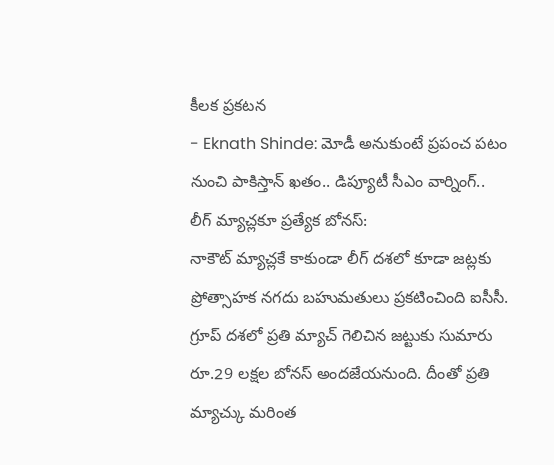కీలక ప్రకటన
- Eknath Shinde: మోడీ అనుకుంటే ప్రపంచ పటం నుంచి పాకిస్తాన్ ఖతం.. డిప్యూటీ సీఎం వార్నింగ్..
లీగ్ మ్యాచ్లకూ ప్రత్యేక బోనస్:
నాకౌట్ మ్యాచ్లకే కాకుండా లీగ్ దశలో కూడా జట్లకు ప్రోత్సాహక నగదు బహుమతులు ప్రకటించింది ఐసీసీ. గ్రూప్ దశలో ప్రతి మ్యాచ్ గెలిచిన జట్టుకు సుమారు రూ.29 లక్షల బోనస్ అందజేయనుంది. దీంతో ప్రతి మ్యాచ్కు మరింత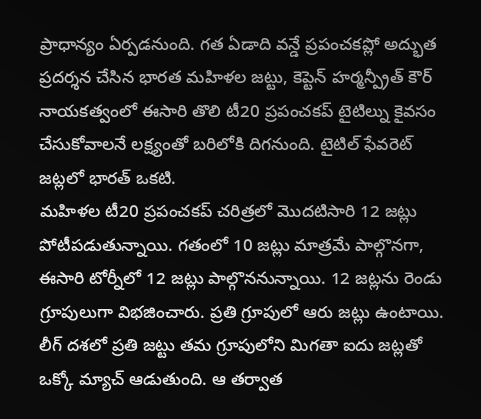ప్రాధాన్యం ఏర్పడనుంది. గత ఏడాది వన్డే ప్రపంచకప్లో అద్భుత ప్రదర్శన చేసిన భారత మహిళల జట్టు, కెప్టెన్ హర్మన్ప్రీత్ కౌర్ నాయకత్వంలో ఈసారి తొలి టీ20 ప్రపంచకప్ టైటిల్ను కైవసం చేసుకోవాలనే లక్ష్యంతో బరిలోకి దిగనుంది. టైటిల్ ఫేవరెట్ జట్లలో భారత్ ఒకటి.
మహిళల టీ20 ప్రపంచకప్ చరిత్రలో మొదటిసారి 12 జట్లు పోటీపడుతున్నాయి. గతంలో 10 జట్లు మాత్రమే పాల్గొనగా, ఈసారి టోర్నీలో 12 జట్లు పాల్గొననున్నాయి. 12 జట్లను రెండు గ్రూపులుగా విభజించారు. ప్రతి గ్రూపులో ఆరు జట్లు ఉంటాయి. లీగ్ దశలో ప్రతి జట్టు తమ గ్రూపులోని మిగతా ఐదు జట్లతో ఒక్కో మ్యాచ్ ఆడుతుంది. ఆ తర్వాత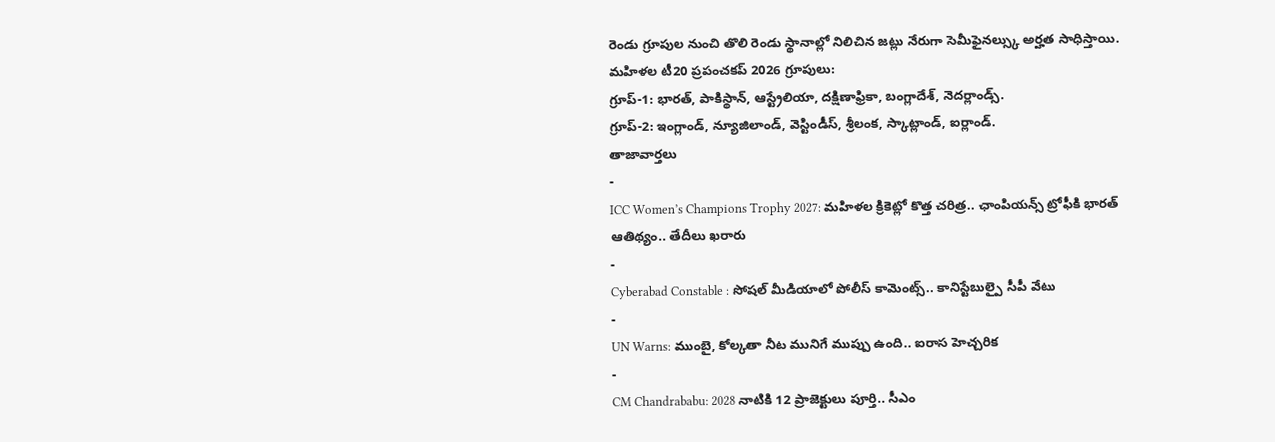రెండు గ్రూపుల నుంచి తొలి రెండు స్థానాల్లో నిలిచిన జట్లు నేరుగా సెమీఫైనల్స్కు అర్హత సాధిస్తాయి.
మహిళల టీ20 ప్రపంచకప్ 2026 గ్రూపులు:
గ్రూప్-1: భారత్, పాకిస్థాన్, ఆస్ట్రేలియా, దక్షిణాఫ్రికా, బంగ్లాదేశ్, నెదర్లాండ్స్.
గ్రూప్-2: ఇంగ్లాండ్, న్యూజిలాండ్, వెస్టిండీస్, శ్రీలంక, స్కాట్లాండ్, ఐర్లాండ్.
తాజావార్తలు
-
ICC Women’s Champions Trophy 2027: మహిళల క్రికెట్లో కొత్త చరిత్ర.. ఛాంపియన్స్ ట్రోఫీకి భారత్ ఆతిథ్యం.. తేదీలు ఖరారు
-
Cyberabad Constable : సోషల్ మీడియాలో పోలీస్ కామెంట్స్.. కానిస్టేబుల్పై సీపీ వేటు
-
UN Warns: ముంబై, కోల్కతా నీట మునిగే ముప్పు ఉంది.. ఐరాస హెచ్చరిక
-
CM Chandrababu: 2028 నాటికి 12 ప్రాజెక్టులు పూర్తి.. సీఎం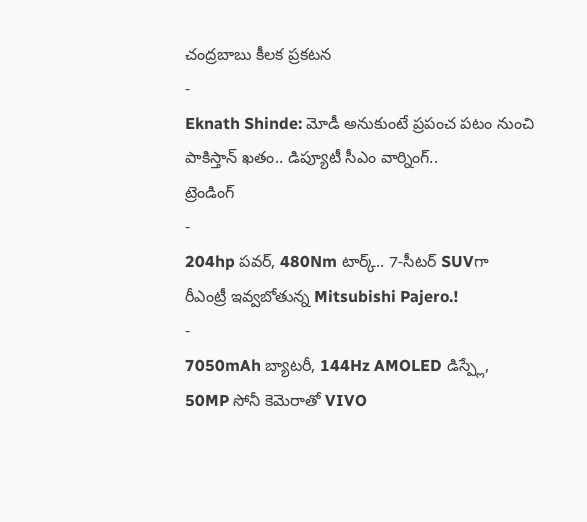చంద్రబాబు కీలక ప్రకటన
-
Eknath Shinde: మోడీ అనుకుంటే ప్రపంచ పటం నుంచి పాకిస్తాన్ ఖతం.. డిప్యూటీ సీఎం వార్నింగ్..
ట్రెండింగ్
-
204hp పవర్, 480Nm టార్క్.. 7-సీటర్ SUVగా రీఎంట్రీ ఇవ్వబోతున్న Mitsubishi Pajero.!
-
7050mAh బ్యాటరీ, 144Hz AMOLED డిస్ప్లే, 50MP సోనీ కెమెరాతో VIVO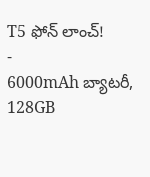T5 ఫోన్ లాంచ్!
-
6000mAh బ్యాటరీ, 128GB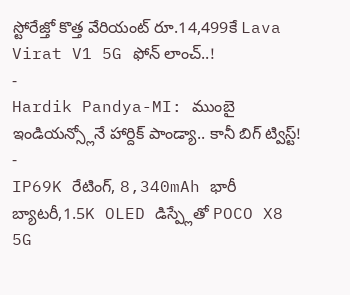స్టోరేజ్తో కొత్త వేరియంట్ రూ.14,499కే Lava Virat V1 5G ఫోన్ లాంచ్..!
-
Hardik Pandya-MI: ముంబై ఇండియన్స్లోనే హార్దిక్ పాండ్యా.. కానీ బిగ్ ట్విస్ట్!
-
IP69K రేటింగ్, 8,340mAh భారీ బ్యాటరీ,1.5K OLED డిస్ప్లేతో POCO X8 5G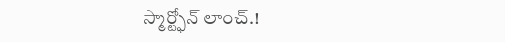స్మార్ట్ఫోన్ లాంచ్.!